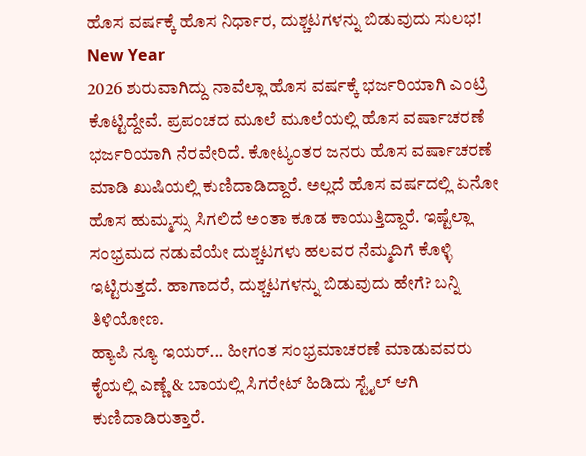ಹೊಸ ವರ್ಷಕ್ಕೆ ಹೊಸ ನಿರ್ಧಾರ, ದುಶ್ಚಟಗಳನ್ನು ಬಿಡುವುದು ಸುಲಭ! New Year
2026 ಶುರುವಾಗಿದ್ದು ನಾವೆಲ್ಲಾ ಹೊಸ ವರ್ಷಕ್ಕೆ ಭರ್ಜರಿಯಾಗಿ ಎಂಟ್ರಿ ಕೊಟ್ಟಿದ್ದೇವೆ. ಪ್ರಪಂಚದ ಮೂಲೆ ಮೂಲೆಯಲ್ಲಿ ಹೊಸ ವರ್ಷಾಚರಣೆ ಭರ್ಜರಿಯಾಗಿ ನೆರವೇರಿದೆ. ಕೋಟ್ಯಂತರ ಜನರು ಹೊಸ ವರ್ಷಾಚರಣೆ ಮಾಡಿ ಖುಷಿಯಲ್ಲಿ ಕುಣಿದಾಡಿದ್ದಾರೆ. ಅಲ್ಲದೆ ಹೊಸ ವರ್ಷದಲ್ಲಿ ಏನೋ ಹೊಸ ಹುಮ್ಮಸ್ಸು ಸಿಗಲಿದೆ ಅಂತಾ ಕೂಡ ಕಾಯುತ್ತಿದ್ದಾರೆ. ಇಷ್ಟೆಲ್ಲಾ ಸಂಭ್ರಮದ ನಡುವೆಯೇ ದುಶ್ಚಟಗಳು ಹಲವರ ನೆಮ್ಮದಿಗೆ ಕೊಳ್ಳಿ ಇಟ್ಟಿರುತ್ತದೆ. ಹಾಗಾದರೆ, ದುಶ್ಚಟಗಳನ್ನು ಬಿಡುವುದು ಹೇಗೆ? ಬನ್ನಿ ತಿಳಿಯೋಣ.
ಹ್ಯಾಪಿ ನ್ಯೂ ಇಯರ್... ಹೀಗಂತ ಸಂಭ್ರಮಾಚರಣೆ ಮಾಡುವವರು ಕೈಯಲ್ಲಿ ಎಣ್ಣೆ & ಬಾಯಲ್ಲಿ ಸಿಗರೇಟ್ ಹಿಡಿದು ಸ್ಟೈಲ್ ಆಗಿ ಕುಣಿದಾಡಿರುತ್ತಾರೆ.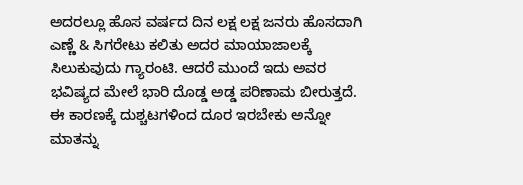ಅದರಲ್ಲೂ ಹೊಸ ವರ್ಷದ ದಿನ ಲಕ್ಷ ಲಕ್ಷ ಜನರು ಹೊಸದಾಗಿ ಎಣ್ಣೆ & ಸಿಗರೇಟು ಕಲಿತು ಅದರ ಮಾಯಾಜಾಲಕ್ಕೆ ಸಿಲುಕುವುದು ಗ್ಯಾರಂಟಿ. ಆದರೆ ಮುಂದೆ ಇದು ಅವರ ಭವಿಷ್ಯದ ಮೇಲೆ ಭಾರಿ ದೊಡ್ಡ ಅಡ್ಡ ಪರಿಣಾಮ ಬೀರುತ್ತದೆ. ಈ ಕಾರಣಕ್ಕೆ ದುಶ್ಚಟಗಳಿಂದ ದೂರ ಇರಬೇಕು ಅನ್ನೋ ಮಾತನ್ನು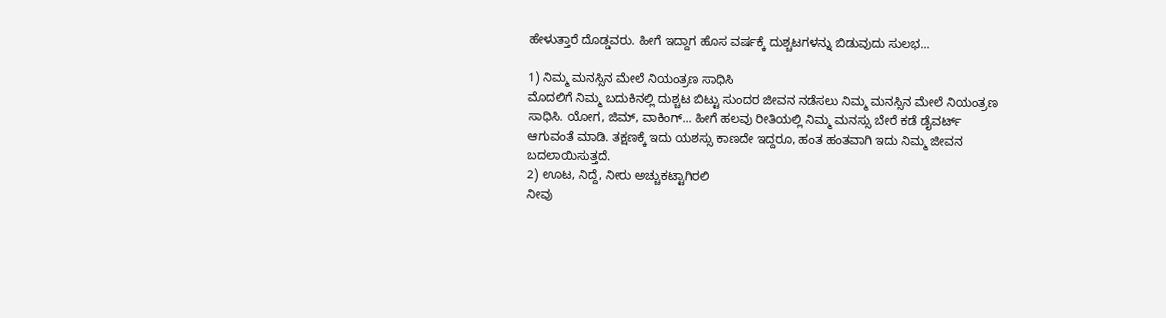ಹೇಳುತ್ತಾರೆ ದೊಡ್ಡವರು. ಹೀಗೆ ಇದ್ದಾಗ ಹೊಸ ವರ್ಷಕ್ಕೆ ದುಶ್ಚಟಗಳನ್ನು ಬಿಡುವುದು ಸುಲಭ...

1) ನಿಮ್ಮ ಮನಸ್ಸಿನ ಮೇಲೆ ನಿಯಂತ್ರಣ ಸಾಧಿಸಿ
ಮೊದಲಿಗೆ ನಿಮ್ಮ ಬದುಕಿನಲ್ಲಿ ದುಶ್ಚಟ ಬಿಟ್ಟು ಸುಂದರ ಜೀವನ ನಡೆಸಲು ನಿಮ್ಮ ಮನಸ್ಸಿನ ಮೇಲೆ ನಿಯಂತ್ರಣ ಸಾಧಿಸಿ. ಯೋಗ, ಜಿಮ್, ವಾಕಿಂಗ್... ಹೀಗೆ ಹಲವು ರೀತಿಯಲ್ಲಿ ನಿಮ್ಮ ಮನಸ್ಸು ಬೇರೆ ಕಡೆ ಡೈವರ್ಟ್ ಆಗುವಂತೆ ಮಾಡಿ. ತಕ್ಷಣಕ್ಕೆ ಇದು ಯಶಸ್ಸು ಕಾಣದೇ ಇದ್ದರೂ, ಹಂತ ಹಂತವಾಗಿ ಇದು ನಿಮ್ಮ ಜೀವನ ಬದಲಾಯಿಸುತ್ತದೆ.
2) ಊಟ, ನಿದ್ದೆ, ನೀರು ಅಚ್ಚುಕಟ್ಟಾಗಿರಲಿ
ನೀವು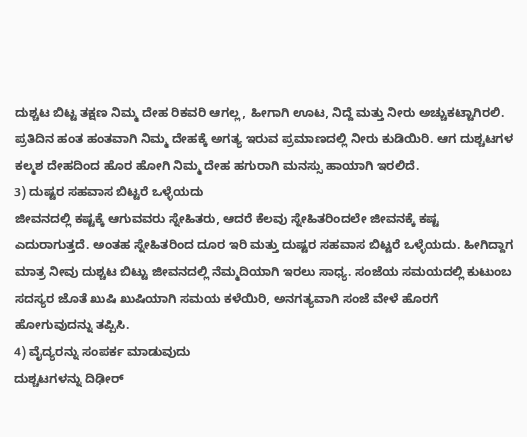ದುಶ್ಚಟ ಬಿಟ್ಟ ತಕ್ಷಣ ನಿಮ್ಮ ದೇಹ ರಿಕವರಿ ಆಗಲ್ಲ, ಹೀಗಾಗಿ ಊಟ, ನಿದ್ದೆ ಮತ್ತು ನೀರು ಅಚ್ಚುಕಟ್ಟಾಗಿರಲಿ. ಪ್ರತಿದಿನ ಹಂತ ಹಂತವಾಗಿ ನಿಮ್ಮ ದೇಹಕ್ಕೆ ಅಗತ್ಯ ಇರುವ ಪ್ರಮಾಣದಲ್ಲಿ ನೀರು ಕುಡಿಯಿರಿ. ಆಗ ದುಶ್ಚಟಗಳ ಕಲ್ಮಶ ದೇಹದಿಂದ ಹೊರ ಹೋಗಿ ನಿಮ್ಮ ದೇಹ ಹಗುರಾಗಿ ಮನಸ್ಸು ಹಾಯಾಗಿ ಇರಲಿದೆ.
3) ದುಷ್ಟರ ಸಹವಾಸ ಬಿಟ್ಟರೆ ಒಳ್ಳೆಯದು
ಜೀವನದಲ್ಲಿ ಕಷ್ಟಕ್ಕೆ ಆಗುವವರು ಸ್ನೇಹಿತರು, ಆದರೆ ಕೆಲವು ಸ್ನೇಹಿತರಿಂದಲೇ ಜೀವನಕ್ಕೆ ಕಷ್ಟ ಎದುರಾಗುತ್ತದೆ. ಅಂತಹ ಸ್ನೇಹಿತರಿಂದ ದೂರ ಇರಿ ಮತ್ತು ದುಷ್ಟರ ಸಹವಾಸ ಬಿಟ್ಟರೆ ಒಳ್ಳೆಯದು. ಹೀಗಿದ್ದಾಗ ಮಾತ್ರ ನೀವು ದುಶ್ಚಟ ಬಿಟ್ಟು ಜೀವನದಲ್ಲಿ ನೆಮ್ಮದಿಯಾಗಿ ಇರಲು ಸಾಧ್ಯ. ಸಂಜೆಯ ಸಮಯದಲ್ಲಿ ಕುಟುಂಬ ಸದಸ್ಯರ ಜೊತೆ ಖುಷಿ ಖುಷಿಯಾಗಿ ಸಮಯ ಕಳೆಯಿರಿ, ಅನಗತ್ಯವಾಗಿ ಸಂಜೆ ವೇಳೆ ಹೊರಗೆ ಹೋಗುವುದನ್ನು ತಪ್ಪಿಸಿ.
4) ವೈದ್ಯರನ್ನು ಸಂಪರ್ಕ ಮಾಡುವುದು
ದುಶ್ಚಟಗಳನ್ನು ದಿಢೀರ್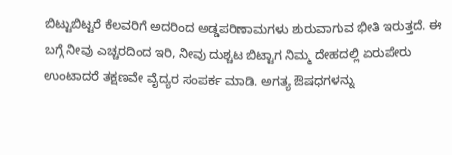ಬಿಟ್ಟುಬಿಟ್ಟರೆ ಕೆಲವರಿಗೆ ಅದರಿಂದ ಅಡ್ಡಪರಿಣಾಮಗಳು ಶುರುವಾಗುವ ಭೀತಿ ಇರುತ್ತದೆ. ಈ ಬಗ್ಗೆ ನೀವು ಎಚ್ಚರದಿಂದ ಇರಿ, ನೀವು ದುಶ್ಚಟ ಬಿಟ್ಟಾಗ ನಿಮ್ಮ ದೇಹದಲ್ಲಿ ಏರುಪೇರು ಉಂಟಾದರೆ ತಕ್ಷಣವೇ ವೈದ್ಯರ ಸಂಪರ್ಕ ಮಾಡಿ. ಅಗತ್ಯ ಔಷಧಗಳನ್ನು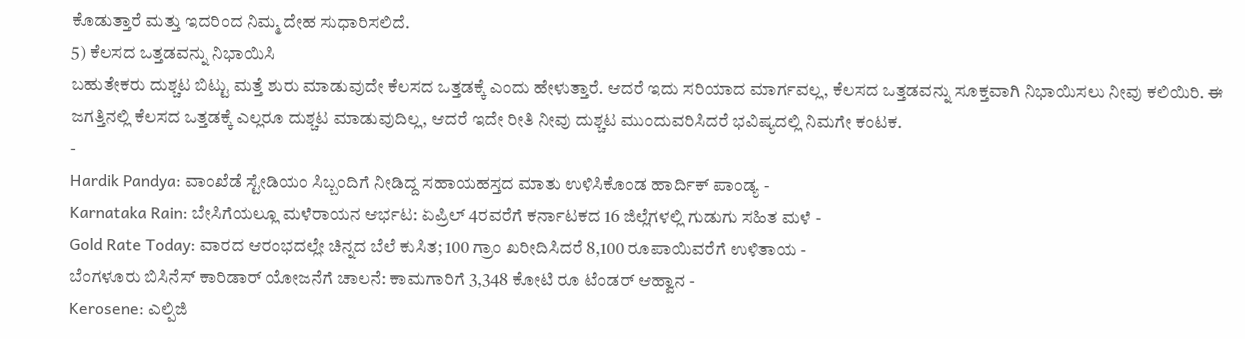ಕೊಡುತ್ತಾರೆ ಮತ್ತು ಇದರಿಂದ ನಿಮ್ಮ ದೇಹ ಸುಧಾರಿಸಲಿದೆ.
5) ಕೆಲಸದ ಒತ್ತಡವನ್ನು ನಿಭಾಯಿಸಿ
ಬಹುತೇಕರು ದುಶ್ಚಟ ಬಿಟ್ಟು ಮತ್ತೆ ಶುರು ಮಾಡುವುದೇ ಕೆಲಸದ ಒತ್ತಡಕ್ಕೆ ಎಂದು ಹೇಳುತ್ತಾರೆ. ಆದರೆ ಇದು ಸರಿಯಾದ ಮಾರ್ಗವಲ್ಲ, ಕೆಲಸದ ಒತ್ತಡವನ್ನು ಸೂಕ್ತವಾಗಿ ನಿಭಾಯಿಸಲು ನೀವು ಕಲಿಯಿರಿ. ಈ ಜಗತ್ತಿನಲ್ಲಿ ಕೆಲಸದ ಒತ್ತಡಕ್ಕೆ ಎಲ್ಲರೂ ದುಶ್ಚಟ ಮಾಡುವುದಿಲ್ಲ, ಆದರೆ ಇದೇ ರೀತಿ ನೀವು ದುಶ್ಚಟ ಮುಂದುವರಿಸಿದರೆ ಭವಿಷ್ಯದಲ್ಲಿ ನಿಮಗೇ ಕಂಟಕ.
-
Hardik Pandya: ವಾಂಖೆಡೆ ಸ್ಟೇಡಿಯಂ ಸಿಬ್ಬಂದಿಗೆ ನೀಡಿದ್ದ ಸಹಾಯಹಸ್ತದ ಮಾತು ಉಳಿಸಿಕೊಂಡ ಹಾರ್ದಿಕ್ ಪಾಂಡ್ಯ -
Karnataka Rain: ಬೇಸಿಗೆಯಲ್ಲೂ ಮಳೆರಾಯನ ಆರ್ಭಟ: ಏಪ್ರಿಲ್ 4ರವರೆಗೆ ಕರ್ನಾಟಕದ 16 ಜಿಲ್ಲೆಗಳಲ್ಲಿ ಗುಡುಗು ಸಹಿತ ಮಳೆ -
Gold Rate Today: ವಾರದ ಆರಂಭದಲ್ಲೇ ಚಿನ್ನದ ಬೆಲೆ ಕುಸಿತ; 100 ಗ್ರಾಂ ಖರೀದಿಸಿದರೆ 8,100 ರೂಪಾಯಿವರೆಗೆ ಉಳಿತಾಯ -
ಬೆಂಗಳೂರು ಬಿಸಿನೆಸ್ ಕಾರಿಡಾರ್ ಯೋಜನೆಗೆ ಚಾಲನೆ: ಕಾಮಗಾರಿಗೆ 3,348 ಕೋಟಿ ರೂ ಟೆಂಡರ್ ಆಹ್ವಾನ -
Kerosene: ಎಲ್ಪಿಜಿ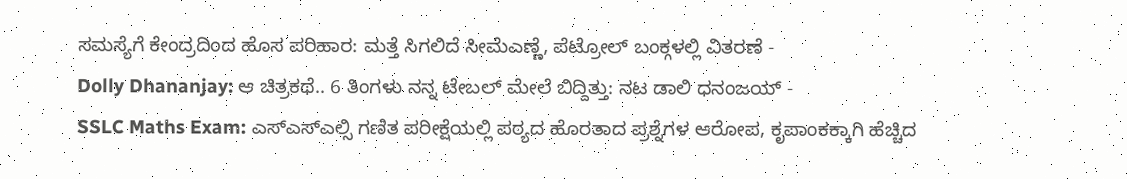ಸಮಸ್ಯೆಗೆ ಕೇಂದ್ರದಿಂದ ಹೊಸ ಪರಿಹಾರ: ಮತ್ತೆ ಸಿಗಲಿದೆ ಸೀಮೆಎಣ್ಣೆ, ಪೆಟ್ರೋಲ್ ಬಂಕ್ಗಳಲ್ಲಿ ವಿತರಣೆ -
Dolly Dhananjay: ಆ ಚಿತ್ರಕಥೆ.. 6 ತಿಂಗಳು ನನ್ನ ಟೇಬಲ್ ಮೇಲೆ ಬಿದ್ದಿತ್ತು: ನಟ ಡಾಲಿ ಧನಂಜಯ್ -
SSLC Maths Exam: ಎಸ್ಎಸ್ಎಲ್ಸಿ ಗಣಿತ ಪರೀಕ್ಷೆಯಲ್ಲಿ ಪಠ್ಯದ ಹೊರತಾದ ಪ್ರಶ್ನೆಗಳ ಆರೋಪ, ಕೃಪಾಂಕಕ್ಕಾಗಿ ಹೆಚ್ಚಿದ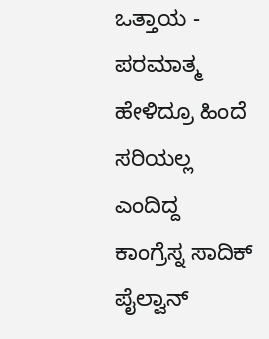ಒತ್ತಾಯ -
ಪರಮಾತ್ಮ ಹೇಳಿದ್ರೂ ಹಿಂದೆ ಸರಿಯಲ್ಲ ಎಂದಿದ್ದ ಕಾಂಗ್ರೆಸ್ನ ಸಾದಿಕ್ ಪೈಲ್ವಾನ್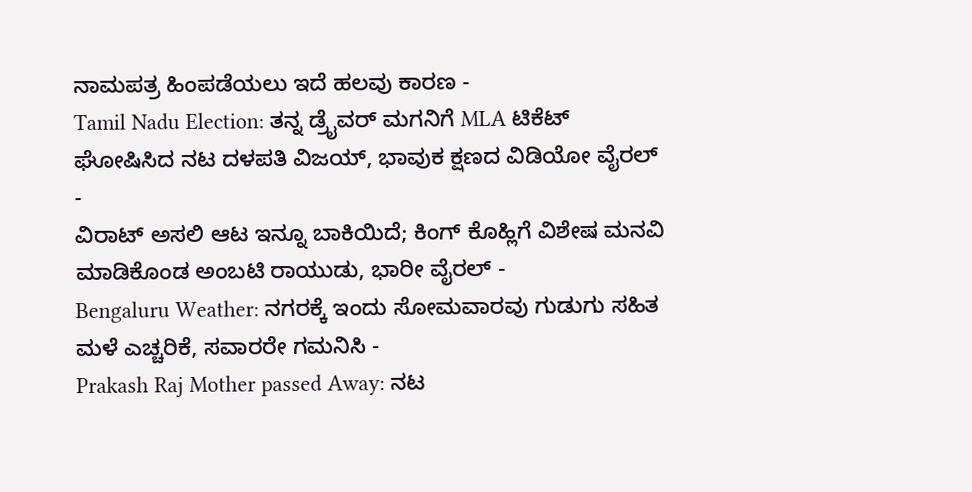ನಾಮಪತ್ರ ಹಿಂಪಡೆಯಲು ಇದೆ ಹಲವು ಕಾರಣ -
Tamil Nadu Election: ತನ್ನ ಡ್ರೈವರ್ ಮಗನಿಗೆ MLA ಟಿಕೆಟ್ ಘೋಷಿಸಿದ ನಟ ದಳಪತಿ ವಿಜಯ್, ಭಾವುಕ ಕ್ಷಣದ ವಿಡಿಯೋ ವೈರಲ್ -
ವಿರಾಟ್ ಅಸಲಿ ಆಟ ಇನ್ನೂ ಬಾಕಿಯಿದೆ; ಕಿಂಗ್ ಕೊಹ್ಲಿಗೆ ವಿಶೇಷ ಮನವಿ ಮಾಡಿಕೊಂಡ ಅಂಬಟಿ ರಾಯುಡು, ಭಾರೀ ವೈರಲ್ -
Bengaluru Weather: ನಗರಕ್ಕೆ ಇಂದು ಸೋಮವಾರವು ಗುಡುಗು ಸಹಿತ ಮಳೆ ಎಚ್ಚರಿಕೆ, ಸವಾರರೇ ಗಮನಿಸಿ -
Prakash Raj Mother passed Away: ನಟ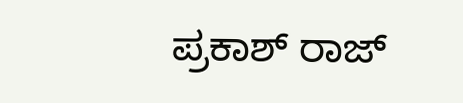ಪ್ರಕಾಶ್ ರಾಜ್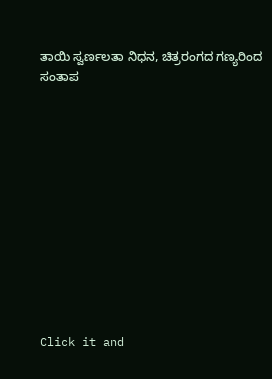ತಾಯಿ ಸ್ವರ್ಣಲತಾ ನಿಧನ, ಚಿತ್ರರಂಗದ ಗಣ್ಯರಿಂದ ಸಂತಾಪ












Click it and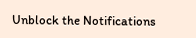Unblock the Notifications